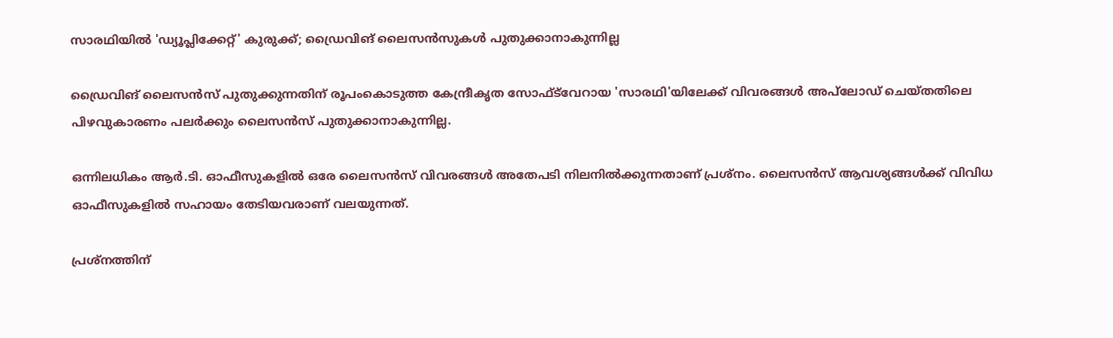സാരഥിയില്‍ 'ഡ്യൂപ്ലിക്കേറ്റ്' കുരുക്ക്; ഡ്രൈവിങ് ലൈസന്‍സുകള്‍ പുതുക്കാനാകുന്നില്ല

ഡ്രൈവിങ് ലൈസന്‍സ് പുതുക്കുന്നതിന് രൂപംകൊടുത്ത കേന്ദ്രീകൃത സോഫ്ട്‌വേറായ 'സാരഥി'യിലേക്ക് വിവരങ്ങള്‍ അപ്‌ലോഡ് ചെയ്തതിലെ പിഴവുകാരണം പലര്‍ക്കും ലൈസന്‍സ് പുതുക്കാനാകുന്നില്ല.

ഒന്നിലധികം ആര്‍.ടി. ഓഫീസുകളില്‍ ഒരേ ലൈസന്‍സ് വിവരങ്ങള്‍ അതേപടി നിലനില്‍ക്കുന്നതാണ് പ്രശ്‌നം. ലൈസന്‍സ് ആവശ്യങ്ങള്‍ക്ക് വിവിധ ഓഫീസുകളില്‍ സഹായം തേടിയവരാണ് വലയുന്നത്.

പ്രശ്‌നത്തിന്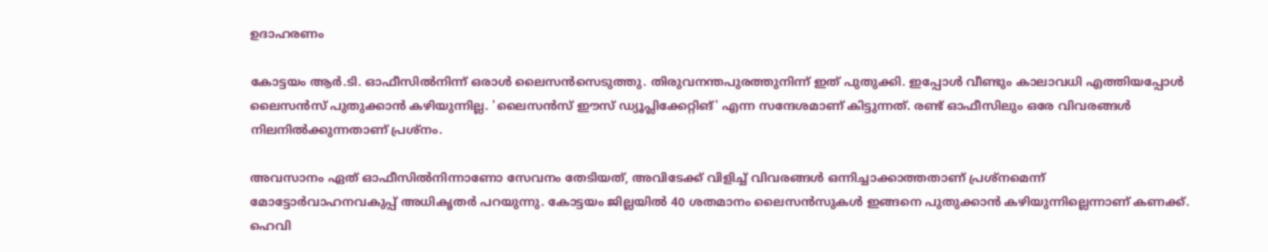ഉദാഹരണം

കോട്ടയം ആര്‍.ടി. ഓഫീസില്‍നിന്ന് ഒരാള്‍ ലൈസന്‍സെടുത്തു. തിരുവനന്തപുരത്തുനിന്ന് ഇത് പുതുക്കി. ഇപ്പോള്‍ വീണ്ടും കാലാവധി എത്തിയപ്പോള്‍ ലൈസന്‍സ് പുതുക്കാന്‍ കഴിയുന്നില്ല. 'ലൈസന്‍സ് ഈസ് ഡ്യൂപ്ലിക്കേറ്റിങ്' എന്ന സന്ദേശമാണ് കിട്ടുന്നത്. രണ്ട് ഓഫീസിലും ഒരേ വിവരങ്ങള്‍ നിലനില്‍ക്കുന്നതാണ് പ്രശ്‌നം.

അവസാനം ഏത് ഓഫീസില്‍നിന്നാണോ സേവനം തേടിയത്, അവിടേക്ക് വിളിച്ച് വിവരങ്ങള്‍ ഒന്നിച്ചാക്കാത്തതാണ് പ്രശ്‌നമെന്ന് മോട്ടോര്‍വാഹനവകുപ്പ് അധികൃതര്‍ പറയുന്നു. കോട്ടയം ജില്ലയില്‍ 40 ശതമാനം ലൈസന്‍സുകള്‍ ഇങ്ങനെ പുതുക്കാന്‍ കഴിയുന്നില്ലെന്നാണ് കണക്ക്. ഹെവി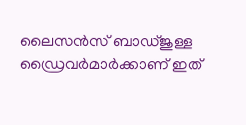ലൈസന്‍സ് ബാഡ്ജുള്ള ഡ്രൈവര്‍മാര്‍ക്കാണ് ഇത്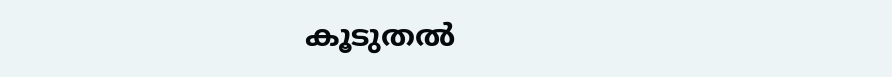കൂടുതല്‍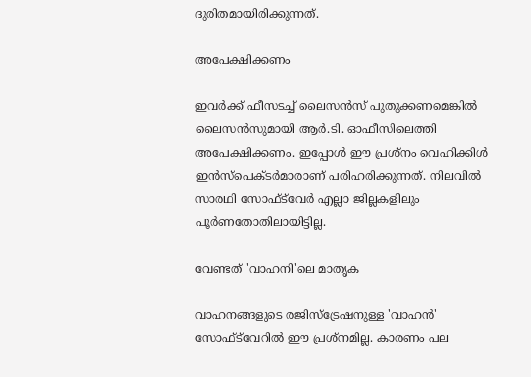ദുരിതമായിരിക്കുന്നത്.

അപേക്ഷിക്കണം

ഇവര്‍ക്ക് ഫീസടച്ച് ലൈസന്‍സ് പുതുക്കണമെങ്കില്‍ ലൈസന്‍സുമായി ആര്‍.ടി. ഓഫീസിലെത്തി അപേക്ഷിക്കണം. ഇപ്പോള്‍ ഈ പ്രശ്‌നം വെഹിക്കിള്‍ ഇന്‍സ്‌പെക്ടര്‍മാരാണ് പരിഹരിക്കുന്നത്. നിലവില്‍ സാരഥി സോഫ്ട്‌വേര്‍ എല്ലാ ജില്ലകളിലും പൂര്‍ണതോതിലായിട്ടില്ല.

വേണ്ടത് 'വാഹനി'ലെ മാതൃക

വാഹനങ്ങളുടെ രജിസ്‌ട്രേഷനുള്ള 'വാഹന്‍' സോഫ്ട്‌വേറില്‍ ഈ പ്രശ്‌നമില്ല. കാരണം പല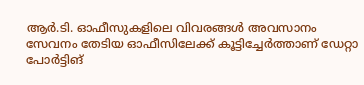ആര്‍.ടി. ഓഫീസുകളിലെ വിവരങ്ങള്‍ അവസാനം സേവനം തേടിയ ഓഫീസിലേക്ക് കൂട്ടിച്ചേര്‍ത്താണ് ഡേറ്റാ പോര്‍ട്ടിങ്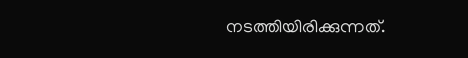നടത്തിയിരിക്കുന്നത്.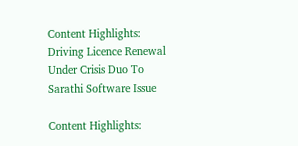Content Highlights: Driving Licence Renewal Under Crisis Duo To Sarathi Software Issue

Content Highlights: